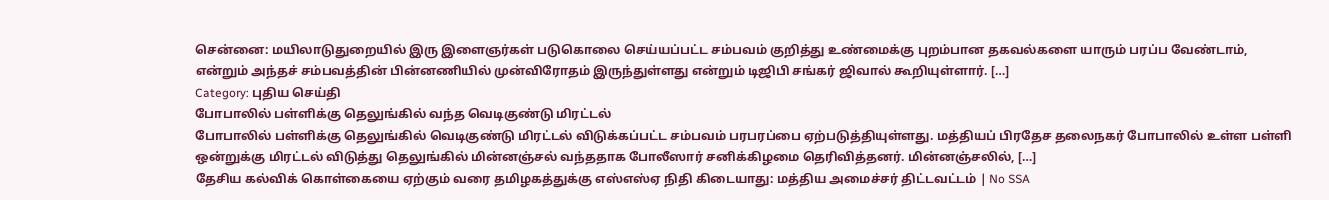சென்னை: மயிலாடுதுறையில் இரு இளைஞர்கள் படுகொலை செய்யப்பட்ட சம்பவம் குறித்து உண்மைக்கு புறம்பான தகவல்களை யாரும் பரப்ப வேண்டாம், என்றும் அந்தச் சம்பவத்தின் பின்னணியில் முன்விரோதம் இருந்துள்ளது என்றும் டிஜிபி சங்கர் ஜிவால் கூறியுள்ளார். […]
Category: புதிய செய்தி
போபாலில் பள்ளிக்கு தெலுங்கில் வந்த வெடிகுண்டு மிரட்டல்
போபாலில் பள்ளிக்கு தெலுங்கில் வெடிகுண்டு மிரட்டல் விடுக்கப்பட்ட சம்பவம் பரபரப்பை ஏற்படுத்தியுள்ளது. மத்தியப் பிரதேச தலைநகர் போபாலில் உள்ள பள்ளி ஒன்றுக்கு மிரட்டல் விடுத்து தெலுங்கில் மின்னஞ்சல் வந்ததாக போலீஸார் சனிக்கிழமை தெரிவித்தனர். மின்னஞ்சலில், […]
தேசிய கல்விக் கொள்கையை ஏற்கும் வரை தமிழகத்துக்கு எஸ்எஸ்ஏ நிதி கிடையாது: மத்திய அமைச்சர் திட்டவட்டம் | No SSA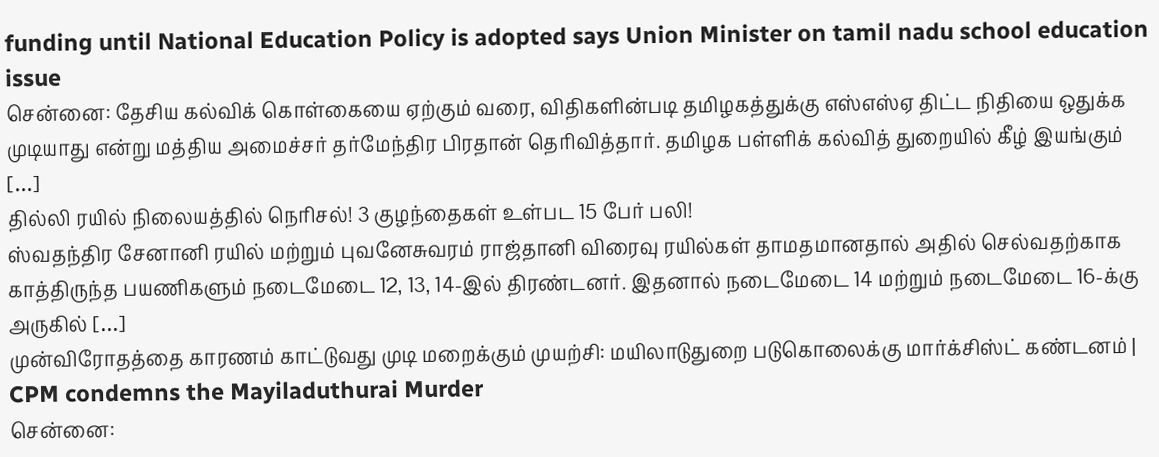funding until National Education Policy is adopted says Union Minister on tamil nadu school education issue
சென்னை: தேசிய கல்விக் கொள்கையை ஏற்கும் வரை, விதிகளின்படி தமிழகத்துக்கு எஸ்எஸ்ஏ திட்ட நிதியை ஒதுக்க முடியாது என்று மத்திய அமைச்சர் தர்மேந்திர பிரதான் தெரிவித்தார். தமிழக பள்ளிக் கல்வித் துறையில் கீழ் இயங்கும் […]
தில்லி ரயில் நிலையத்தில் நெரிசல்! 3 குழந்தைகள் உள்பட 15 பேர் பலி!
ஸ்வதந்திர சேனானி ரயில் மற்றும் புவனேசுவரம் ராஜ்தானி விரைவு ரயில்கள் தாமதமானதால் அதில் செல்வதற்காக காத்திருந்த பயணிகளும் நடைமேடை 12, 13, 14-இல் திரண்டனர். இதனால் நடைமேடை 14 மற்றும் நடைமேடை 16-க்கு அருகில் […]
முன்விரோதத்தை காரணம் காட்டுவது முடி மறைக்கும் முயற்சி: மயிலாடுதுறை படுகொலைக்கு மார்க்சிஸ்ட் கண்டனம் | CPM condemns the Mayiladuthurai Murder
சென்னை: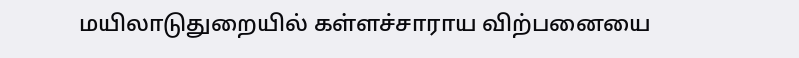மயிலாடுதுறையில் கள்ளச்சாராய விற்பனையை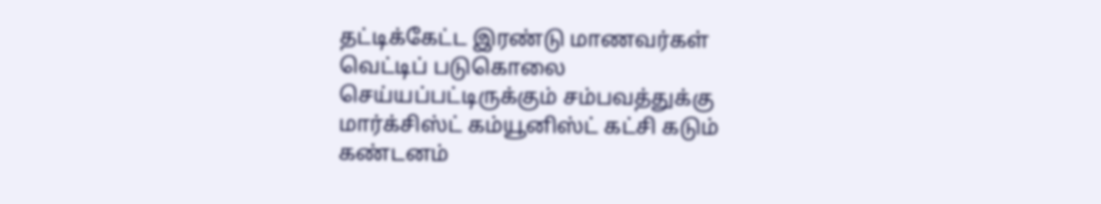தட்டிக்கேட்ட இரண்டு மாணவர்கள் வெட்டிப் படுகொலை செய்யப்பட்டிருக்கும் சம்பவத்துக்கு மார்க்சிஸ்ட் கம்யூனிஸ்ட் கட்சி கடும் கண்டனம்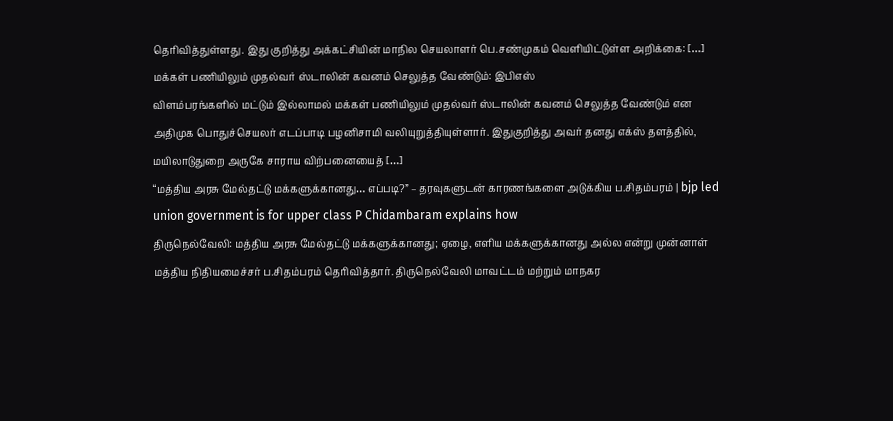தெரிவித்துள்ளது. இது குறித்து அக்கட்சியின் மாநில செயலாளர் பெ.சண்முகம் வெளியிட்டுள்ள அறிக்கை: […]
மக்கள் பணியிலும் முதல்வர் ஸ்டாலின் கவனம் செலுத்த வேண்டும்: இபிஎஸ்
விளம்பரங்களில் மட்டும் இல்லாமல் மக்கள் பணியிலும் முதல்வர் ஸ்டாலின் கவனம் செலுத்த வேண்டும் என அதிமுக பொதுச்செயலர் எடப்பாடி பழனிசாமி வலியுறுத்தியுள்ளார். இதுகுறித்து அவர் தனது எக்ஸ் தளத்தில், மயிலாடுதுறை அருகே சாராய விற்பனையைத் […]
“மத்திய அரசு மேல்தட்டு மக்களுக்கானது… எப்படி?” – தரவுகளுடன் காரணங்களை அடுக்கிய ப.சிதம்பரம் | bjp led union government is for upper class P Chidambaram explains how
திருநெல்வேலி: மத்திய அரசு மேல்தட்டு மக்களுக்கானது; ஏழை, எளிய மக்களுக்கானது அல்ல என்று முன்னாள் மத்திய நிதியமைச்சர் ப.சிதம்பரம் தெரிவித்தார். திருநெல்வேலி மாவட்டம் மற்றும் மாநகர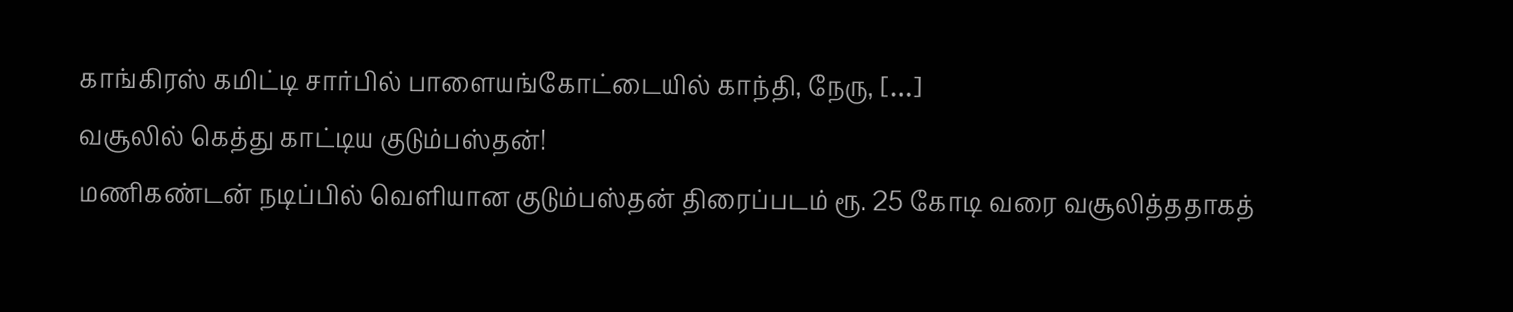காங்கிரஸ் கமிட்டி சார்பில் பாளையங்கோட்டையில் காந்தி, நேரு, […]
வசூலில் கெத்து காட்டிய குடும்பஸ்தன்!
மணிகண்டன் நடிப்பில் வெளியான குடும்பஸ்தன் திரைப்படம் ரூ. 25 கோடி வரை வசூலித்ததாகத்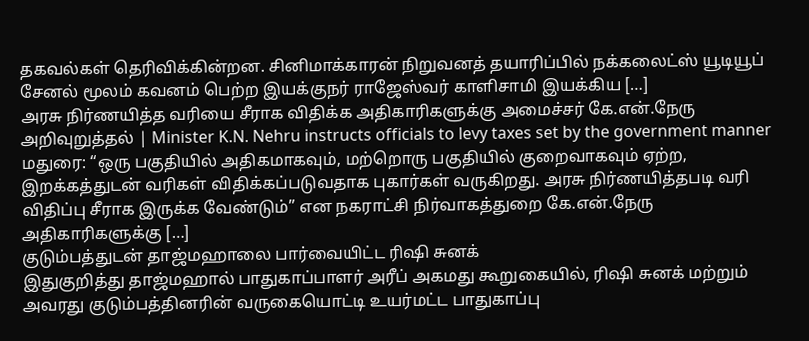தகவல்கள் தெரிவிக்கின்றன. சினிமாக்காரன் நிறுவனத் தயாரிப்பில் நக்கலைட்ஸ் யூடியூப் சேனல் மூலம் கவனம் பெற்ற இயக்குநர் ராஜேஸ்வர் காளிசாமி இயக்கிய […]
அரசு நிர்ணயித்த வரியை சீராக விதிக்க அதிகாரிகளுக்கு அமைச்சர் கே.என்.நேரு அறிவுறுத்தல் | Minister K.N. Nehru instructs officials to levy taxes set by the government manner
மதுரை: “ஒரு பகுதியில் அதிகமாகவும், மற்றொரு பகுதியில் குறைவாகவும் ஏற்ற, இறக்கத்துடன் வரிகள் விதிக்கப்படுவதாக புகார்கள் வருகிறது. அரசு நிர்ணயித்தபடி வரி விதிப்பு சீராக இருக்க வேண்டும்” என நகராட்சி நிர்வாகத்துறை கே.என்.நேரு அதிகாரிகளுக்கு […]
குடும்பத்துடன் தாஜ்மஹாலை பார்வையிட்ட ரிஷி சுனக்
இதுகுறித்து தாஜ்மஹால் பாதுகாப்பாளர் அரீப் அகமது கூறுகையில், ரிஷி சுனக் மற்றும் அவரது குடும்பத்தினரின் வருகையொட்டி உயர்மட்ட பாதுகாப்பு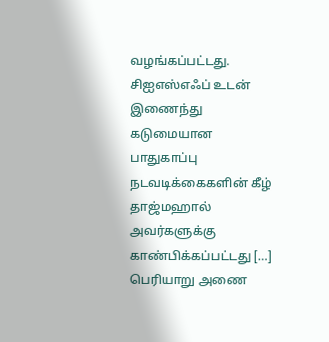வழங்கப்பட்டது. சிஐஎஸ்எஃப் உடன் இணைந்து கடுமையான பாதுகாப்பு நடவடிக்கைகளின் கீழ் தாஜ்மஹால் அவர்களுக்கு காண்பிக்கப்பட்டது […]
பெரியாறு அணை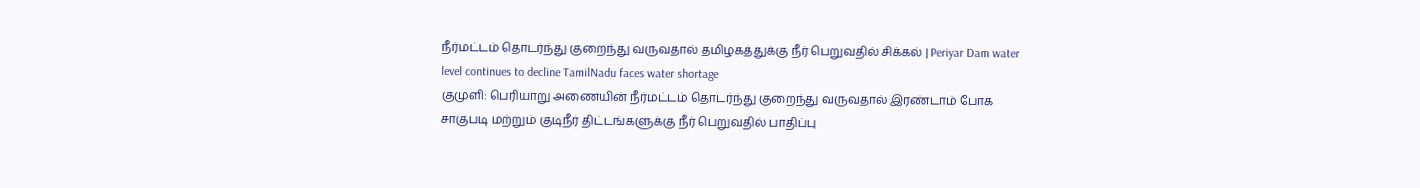நீர்மட்டம் தொடர்ந்து குறைந்து வருவதால் தமிழகத்துக்கு நீர் பெறுவதில் சிக்கல் | Periyar Dam water level continues to decline TamilNadu faces water shortage
குமுளி: பெரியாறு அணையின் நீர்மட்டம் தொடர்ந்து குறைந்து வருவதால் இரண்டாம் போக சாகுபடி மற்றும் குடிநீர் திட்டங்களுக்கு நீர் பெறுவதில் பாதிப்பு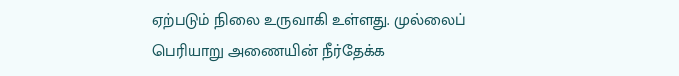ஏற்படும் நிலை உருவாகி உள்ளது. முல்லைப் பெரியாறு அணையின் நீர்தேக்க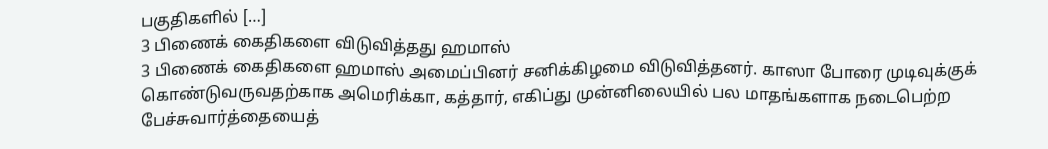பகுதிகளில் […]
3 பிணைக் கைதிகளை விடுவித்தது ஹமாஸ்
3 பிணைக் கைதிகளை ஹமாஸ் அமைப்பினர் சனிக்கிழமை விடுவித்தனர். காஸா போரை முடிவுக்குக் கொண்டுவருவதற்காக அமெரிக்கா, கத்தார், எகிப்து முன்னிலையில் பல மாதங்களாக நடைபெற்ற பேச்சுவார்த்தையைத்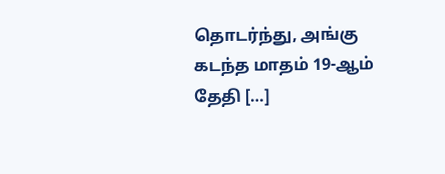தொடர்ந்து, அங்கு கடந்த மாதம் 19-ஆம் தேதி […]